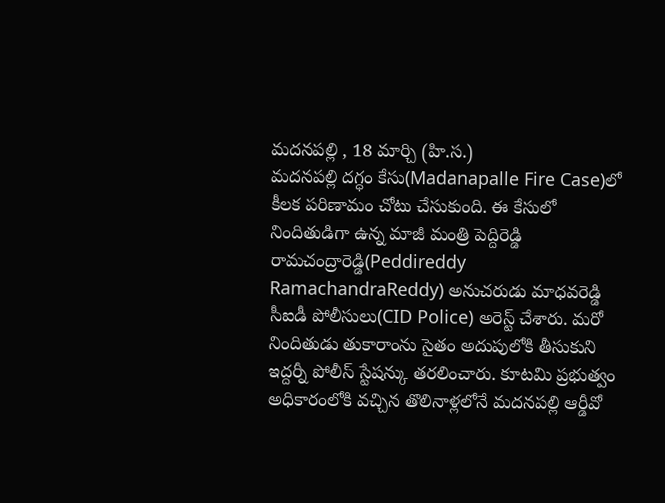మదనపల్లి , 18 మార్చి (హి.స.)
మదనపల్లి దగ్ధం కేసు(Madanapalle Fire Case)లో కీలక పరిణామం చోటు చేసుకుంది. ఈ కేసులో నిందితుడిగా ఉన్న మాజీ మంత్రి పెద్దిరెడ్డి రామచంద్రారెడ్డి(Peddireddy RamachandraReddy) అనుచరుడు మాధవరెడ్డి సీఐడీ పోలీసులు(CID Police) అరెస్ట్ చేశారు. మరో నిందితుడు తుకారాంను సైతం అదుపులోకి తీసుకుని ఇద్దర్నీ పోలీస్ స్టేషన్కు తరలించారు. కూటమి ప్రభుత్వం అధికారంలోకి వచ్చిన తొలినాళ్లలోనే మదనపల్లి ఆర్డీవో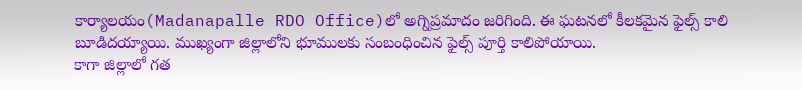కార్యాలయం(Madanapalle RDO Office)లో అగ్నిప్రమాదం జరిగింది. ఈ ఘటనలో కీలకమైన ఫైల్స్ కాలి బూడిదయ్యాయి. ముఖ్యంగా జిల్లాలోని భూములకు సంబంధించిన ఫైల్స్ పూర్తి కాలిపోయాయి.
కాగా జిల్లాలో గత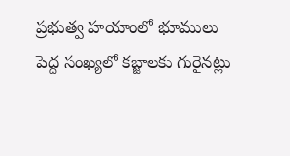ప్రభుత్వ హయాంలో భూములు పెద్ద సంఖ్యలో కబ్జాలకు గురైనట్లు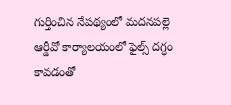గుర్తించిన నేపథ్యంలో మదనపల్లె ఆర్డీవో కార్యాలయంలో ఫైల్స్ దగ్ధం కావడంతో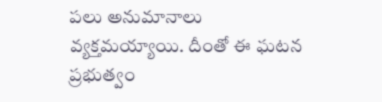పలు అనుమానాలు వ్యక్తమయ్యాయి. దీంతో ఈ ఘటన ప్రభుత్వం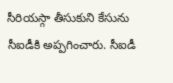సీరియస్గా తీసుకుని కేసును సీఐడీకి అప్పగించారు. సీఐడీ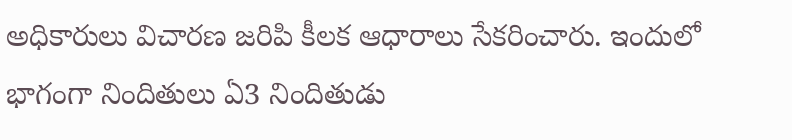అధికారులు విచారణ జరిపి కీలక ఆధారాలు సేకరించారు. ఇందులో భాగంగా నిందితులు ఏ3 నిందితుడు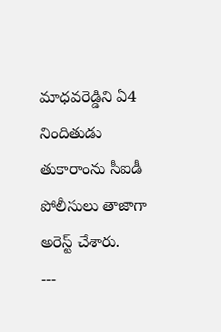మాధవరెడ్డిని ఏ4 నిందితుడు తుకారాంను సీఐడీ పోలీసులు తాజాగా అరెస్ట్ చేశారు.
---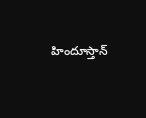హిందూస్తాన్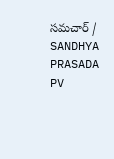సమచార్ / SANDHYA PRASADA PV